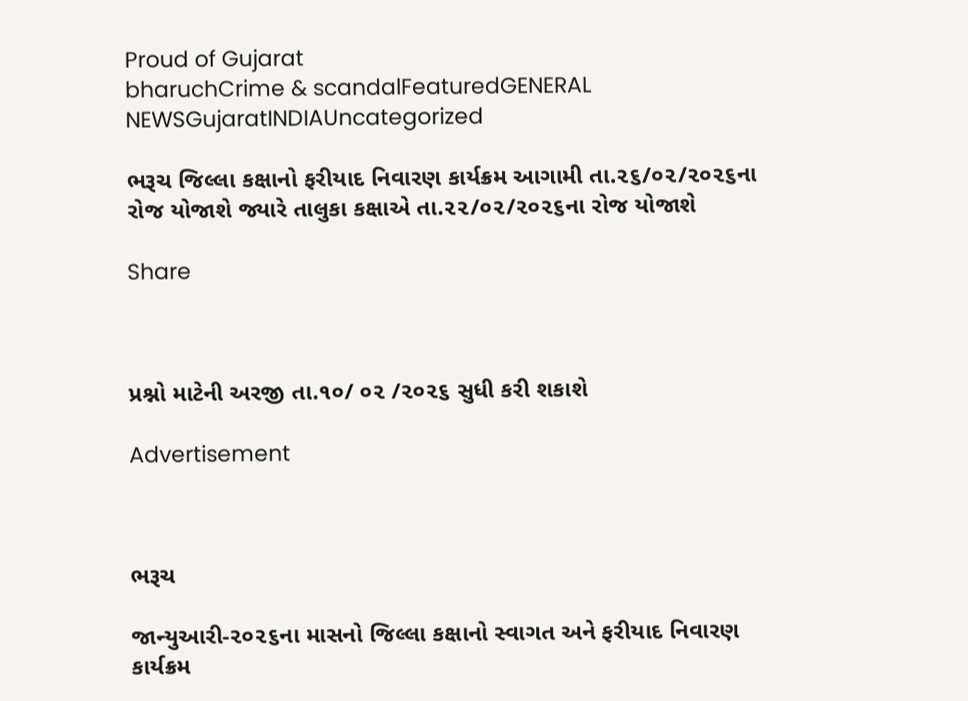Proud of Gujarat
bharuchCrime & scandalFeaturedGENERAL NEWSGujaratINDIAUncategorized

ભરૂચ જિલ્લા કક્ષાનો ફરીયાદ નિવારણ કાર્યક્રમ આગામી તા.૨૬/૦૨/૨૦૨૬ના રોજ યોજાશે જ્યારે તાલુકા કક્ષાએ તા.૨૨/૦૨/૨૦૨૬ના રોજ યોજાશે

Share



પ્રશ્નો માટેની અરજી તા.૧૦/ ૦૨ /૨૦૨૬ સુધી કરી શકાશે

Advertisement



ભરૂચ

જાન્યુઆરી-૨૦૨૬ના માસનો જિલ્લા કક્ષાનો સ્વાગત અને ફરીયાદ નિવારણ કાર્યક્રમ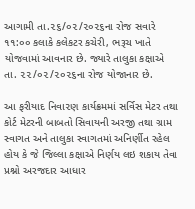આગામી તા.૨૬/૦૨/૨૦૨૬ના રોજ સવારે ૧૧:૦૦ કલાકે કલેકટર કચેરી, ભરૂચ ખાતે યોજવામાં આવનાર છે. જ્યારે તાલુકા કક્ષાએ તા. ૨૨/૦૨/૨૦૨૬ના રોજ યોજાનાર છે.

આ ફરીયાદ નિવા૨ણ કાર્યક્રમમાં સર્વિસ મેટર તથા કોર્ટ મેટરની બાબતો સિવાયની અરજી તથા ગ્રામ સ્વાગત અને તાલુકા સ્વાગતમાં અનિર્ણીત રહેલ હોય કે જે જિલ્લા કક્ષાએ નિર્ણય લઇ શકાય તેવા પ્રશ્નો અરજદાર આધાર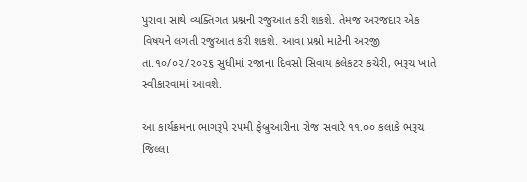પુરાવા સાથે વ્યક્તિગત પ્રશ્નની રજુઆત કરી શકશે. તેમજ અરજદાર એક વિષયને લગતી રજુઆત કરી શકશે. આવા પ્રશ્નો માટેની અરજી તા.૧૦/૦૨/૨૦૨૬ સુધીમાં ૨જાના દિવસો સિવાય કલેકટર કચેરી, ભરૂચ ખાતે સ્વીકારવામાં આવશે.

આ કાર્યક્રમના ભાગરૂપે ૨૫મી ફેબ્રુઆરીના રોજ સવારે ૧૧.૦૦ કલાકે ભરૂચ જિલ્લા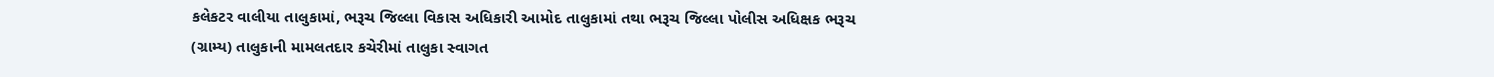કલેકટર વાલીયા તાલુકામાં, ભરૂચ જિલ્લા વિકાસ અધિકારી આમોદ તાલુકામાં તથા ભરૂચ જિલ્લા પોલીસ અધિક્ષક ભરૂચ (ગ્રામ્ય) તાલુકાની મામલતદાર કચેરીમાં તાલુકા સ્વાગત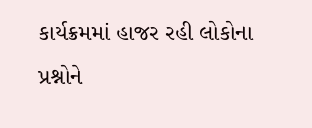કાર્યક્રમમાં હાજર રહી લોકોના પ્રશ્નોને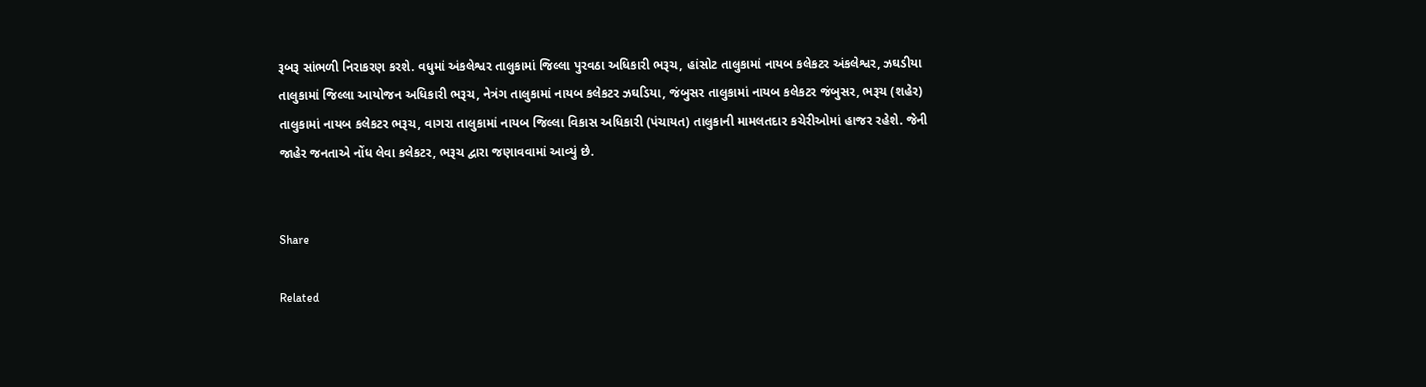રૂબરૂ સાંભળી નિરાકરણ કરશે. વધુમાં અંકલેશ્વર તાલુકામાં જિલ્લા પુરવઠા અધિકારી ભરૂચ, હાંસોટ તાલુકામાં નાયબ કલેકટર અંકલેશ્વર, ઝઘડીયા તાલુકામાં જિલ્લા આયોજન અધિકારી ભરૂચ, નેત્રંગ તાલુકામાં નાયબ કલેકટર ઝઘડિયા, જંબુસર તાલુકામાં નાયબ કલેકટર જંબુસર, ભરૂચ (શહેર) તાલુકામાં નાયબ કલેકટર ભરૂચ, વાગરા તાલુકામાં નાયબ જિલ્લા વિકાસ અધિકારી (પંચાયત) તાલુકાની મામલતદાર કચેરીઓમાં હાજર રહેશે. જેની જાહેર જનતાએ નોંધ લેવા કલેકટર, ભરૂચ દ્વારા જણાવવામાં આવ્યું છે.


Share

Related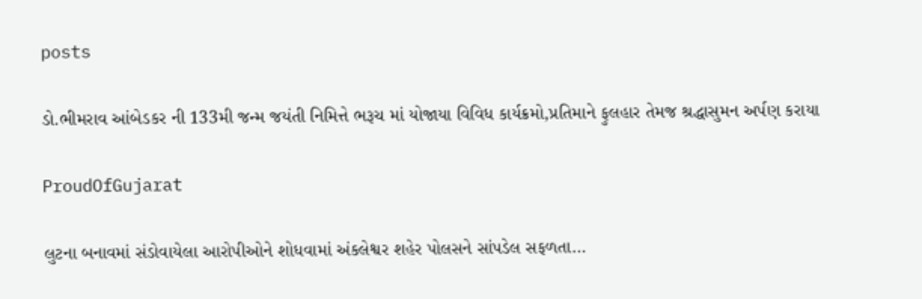posts

ડો.ભીમરાવ આંબેડકર ની 133મી જન્મ જયંતી નિમિત્તે ભરૂચ માં યોજાયા વિવિધ કાર્યક્રમો,પ્રતિમાને ફુલહાર તેમજ શ્રદ્ધાસુમન અર્પણ કરાયા

ProudOfGujarat

લુટના બનાવમાં સંડોવાયેલા આરોપીઓને શોધવામાં અંકલેશ્વર શહેર પોલસને સાંપડેલ સફળતા…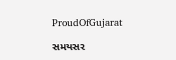ProudOfGujarat

સમયસર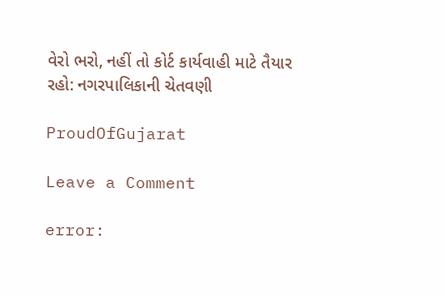વેરો ભરો, નહીં તો કોર્ટ કાર્યવાહી માટે તૈયાર રહો: નગરપાલિકાની ચેતવણી

ProudOfGujarat

Leave a Comment

error: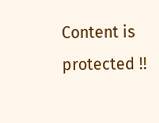Content is protected !!